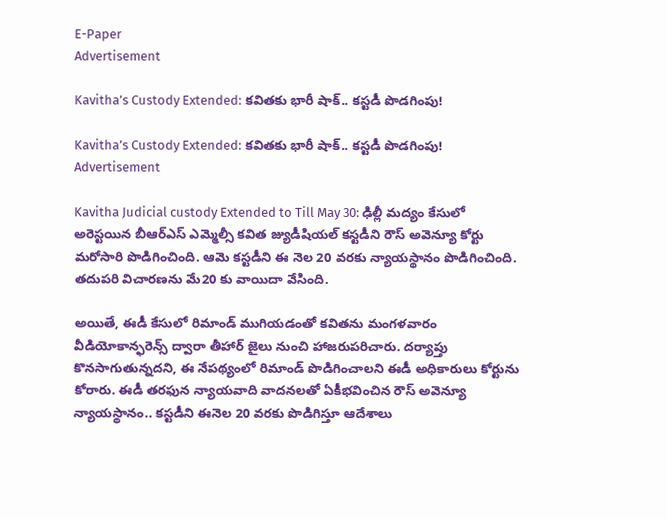E-Paper
Advertisement

Kavitha’s Custody Extended: కవితకు భారీ షాక్.. కస్టడీ పొడగింపు!

Kavitha’s Custody Extended: కవితకు భారీ షాక్.. కస్టడీ పొడగింపు!
Advertisement

Kavitha Judicial custody Extended to Till May 30: ఢిల్లీ మద్యం కేసులో అరెస్టయిన బీఆర్ఎస్ ఎమ్మెల్సీ కవిత జ్యుడీషియల్ కస్టడీని రౌస్ అవెన్యూ కోర్టు మరోసారి పొడిగించింది. ఆమె కస్టడీని ఈ నెల 20 వరకు న్యాయస్థానం పొడిగించింది. తదుపరి విచారణను మే20 కు వాయిదా వేసింది.

అయితే, ఈడీ కేసులో రిమాండ్ ముగియడంతో కవితను మంగళవారం వీడియోకాన్ఫరెన్స్ ద్వారా తీహార్ జైలు నుంచి హాజరుపరిచారు. దర్యాప్తు కొనసాగుతున్నదని, ఈ నేపథ్యంలో రిమాండ్ పొడిగించాలని ఈడీ అధికారులు కోర్టును కోరారు. ఈడీ తరఫున న్యాయవాది వాదనలతో ఏకీభవించిన రౌస్ అవెన్యూ న్యాయస్థానం.. కస్టడీని ఈనెల 20 వరకు పొడిగిస్తూ ఆదేశాలు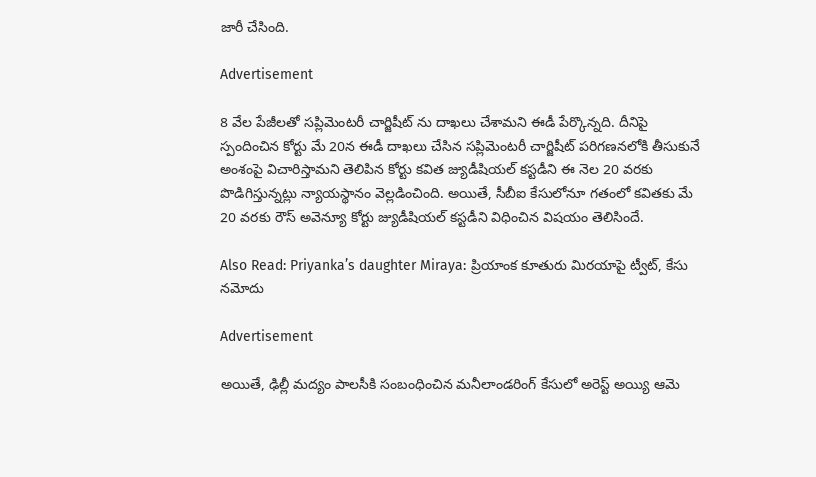జారీ చేసింది.

Advertisement

8 వేల పేజీలతో సప్లిమెంటరీ చార్జిషీట్ ను దాఖలు చేశామని ఈడీ పేర్కొన్నది. దీనిపై స్పందించిన కోర్టు మే 20న ఈడీ దాఖలు చేసిన సప్లిమెంటరీ చార్జిషీట్ పరిగణనలోకి తీసుకునే అంశంపై విచారిస్తామని తెలిపిన కోర్టు కవిత జ్యుడీషియల్ కస్టడీని ఈ నెల 20 వరకు పొడిగిస్తున్నట్లు న్యాయస్థానం వెల్లడించింది. అయితే, సీబీఐ కేసులోనూ గతంలో కవితకు మే 20 వరకు రౌస్ అవెన్యూ కోర్టు జ్యుడీషియల్ కస్టడీని విధించిన విషయం తెలిసిందే.

Also Read: Priyanka’s daughter Miraya: ప్రియాంక కూతురు మిరయాపై ట్వీట్, కేసు నమోదు

Advertisement

అయితే, ఢిల్లీ మద్యం పాలసీకి సంబంధించిన మనీలాండరింగ్ కేసులో అరెస్ట్ అయ్యి ఆమె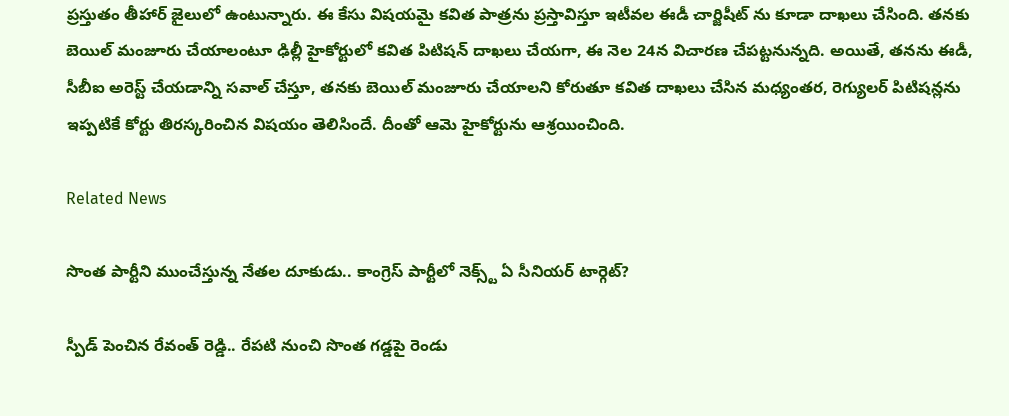ప్రస్తుతం తీహార్ జైలులో ఉంటున్నారు. ఈ కేసు విషయమై కవిత పాత్రను ప్రస్తావిస్తూ ఇటీవల ఈడీ చార్జిషీట్ ను కూడా దాఖలు చేసింది. తనకు బెయిల్ మంజూరు చేయాలంటూ ఢిల్లీ హైకోర్టులో కవిత పిటిషన్ దాఖలు చేయగా, ఈ నెల 24న విచారణ చేపట్టనున్నది. అయితే, తనను ఈడీ, సీబీఐ అరెస్ట్ చేయడాన్ని సవాల్ చేస్తూ, తనకు బెయిల్ మంజూరు చేయాలని కోరుతూ కవిత దాఖలు చేసిన మధ్యంతర, రెగ్యులర్ పిటిషన్లను ఇప్పటికే కోర్టు తిరస్కరించిన విషయం తెలిసిందే. దీంతో ఆమె హైకోర్టును ఆశ్రయించింది.

Related News

సొంత పార్టీని ముంచేస్తున్న నేతల దూకుడు.. కాంగ్రెస్‌ పార్టీలో నెక్స్ట్ ఏ సీనియర్ టార్గెట్?

స్పీడ్ పెంచిన రేవంత్ రెడ్డి.. రేపటి నుంచి సొంత గడ్డపై రెండు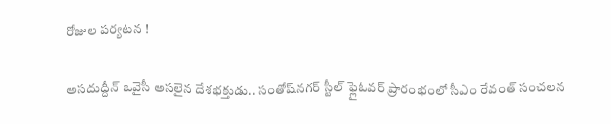రోజుల పర్యటన !

అసదుద్దీన్ ఒవైసీ అసలైన దేశభక్తుడు.. సంతోష్‌నగర్ స్టీల్ ఫ్లైఓవర్ ప్రారంభంలో సీఎం రేవంత్ సంచలన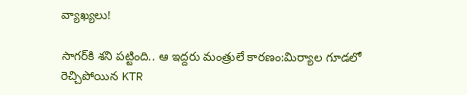వ్యాఖ్యలు!

సాగర్‌కి శని పట్టింది.. ఆ ఇద్దరు మంత్రులే కారణం:మిర్యాల గూడలో రెచ్చిపోయిన KTR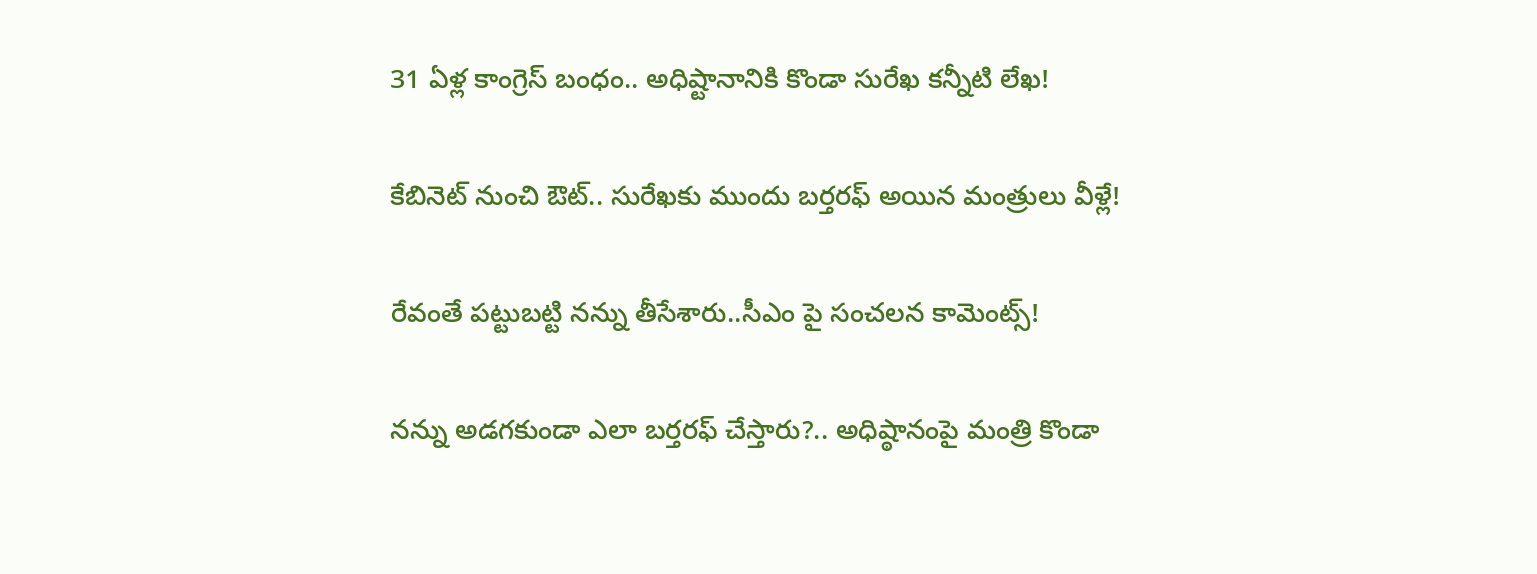31 ఏళ్ల కాంగ్రెస్ బంధం.. అధిష్టానానికి కొండా సురేఖ కన్నీటి లేఖ!

కేబినెట్ నుంచి ఔట్.. సురేఖకు ముందు బర్తరఫ్ అయిన మంత్రులు వీళ్లే!

రేవంతే పట్టుబట్టి నన్ను తీసేశారు..సీఎం పై సంచలన కామెంట్స్!

నన్ను అడగకుండా ఎలా బర్తరఫ్ చేస్తారు?.. అధిష్ఠానంపై మంత్రి కొండా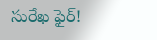సురేఖ ఫైర్!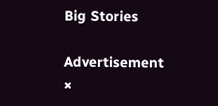Big Stories

Advertisement
×